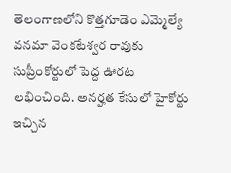తెలంగాణలోని కొత్తగూడెం ఎమ్మెల్యే వనమా వెంకటేశ్వర రావుకు సుప్రీంకోర్టులో పెద్ద ఊరట లభించింది. అనర్హత కేసులో హైకోర్టు ఇచ్చిన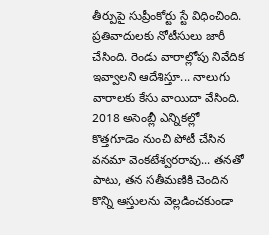తీర్పుపై సుప్రీంకోర్టు స్టే విధించింది. ప్రతివాదులకు నోటీసులు జారీ చేసింది. రెండు వారాల్లోపు నివేదిక ఇవ్వాలని ఆదేశిస్తూ... నాలుగు వారాలకు కేసు వాయిదా వేసింది. 2018 అసెంబ్లీ ఎన్నికల్లో కొత్తగూడెం నుంచి పోటీ చేసిన వనమా వెంకటేశ్వరరావు... తనతో పాటు, తన సతీమణికి చెందిన కొన్ని ఆస్తులను వెల్లడించకుండా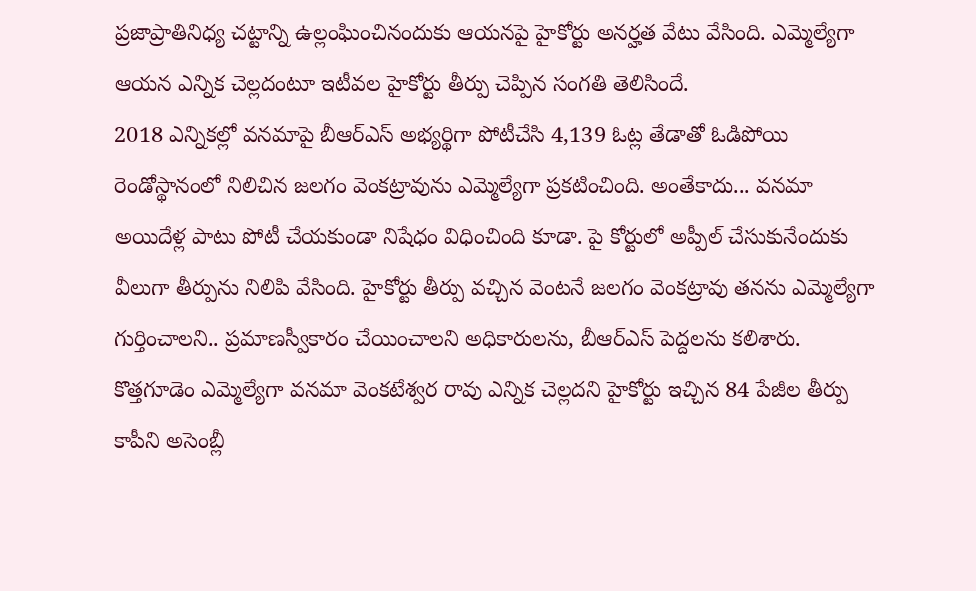ప్రజాప్రాతినిధ్య చట్టాన్ని ఉల్లంఘించినందుకు ఆయనపై హైకోర్టు అనర్హత వేటు వేసింది. ఎమ్మెల్యేగా ఆయన ఎన్నిక చెల్లదంటూ ఇటీవల హైకోర్టు తీర్పు చెప్పిన సంగతి తెలిసిందే.
2018 ఎన్నికల్లో వనమాపై బీఆర్ఎస్ అభ్యర్థిగా పోటీచేసి 4,139 ఓట్ల తేడాతో ఓడిపోయి రెండోస్థానంలో నిలిచిన జలగం వెంకట్రావును ఎమ్మెల్యేగా ప్రకటించింది. అంతేకాదు... వనమా అయిదేళ్ల పాటు పోటీ చేయకుండా నిషేధం విధించింది కూడా. పై కోర్టులో అప్పీల్ చేసుకునేందుకు వీలుగా తీర్పును నిలిపి వేసింది. హైకోర్టు తీర్పు వచ్చిన వెంటనే జలగం వెంకట్రావు తనను ఎమ్మెల్యేగా గుర్తించాలని.. ప్రమాణస్వీకారం చేయించాలని అధికారులను, బీఆర్ఎస్ పెద్దలను కలిశారు.
కొత్తగూడెం ఎమ్మెల్యేగా వనమా వెంకటేశ్వర రావు ఎన్నిక చెల్లదని హైకోర్టు ఇచ్చిన 84 పేజీల తీర్పు కాపీని అసెంబ్లీ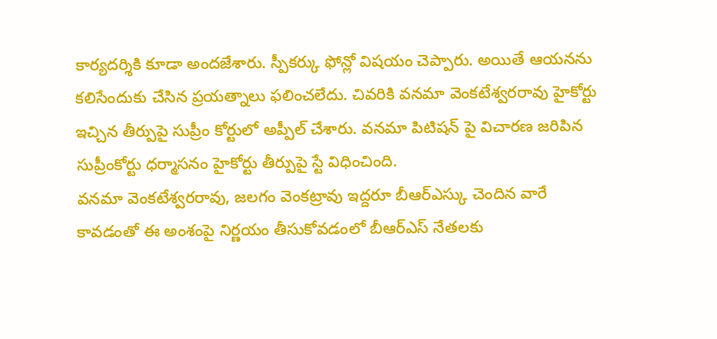కార్యదర్శికి కూడా అందజేశారు. స్పీకర్కు ఫోన్లో విషయం చెప్పారు. అయితే ఆయనను కలిసేందుకు చేసిన ప్రయత్నాలు ఫలించలేదు. చివరికి వనమా వెంకటేశ్వరరావు హైకోర్టు ఇచ్చిన తీర్పుపై సుప్రీం కోర్టులో అప్పీల్ చేశారు. వనమా పిటిషన్ పై విచారణ జరిపిన సుప్రీంకోర్టు ధర్మాసనం హైకోర్టు తీర్పుపై స్టే విధించింది.
వనమా వెంకటేశ్వరరావు, జలగం వెంకట్రావు ఇద్దరూ బీఆర్ఎస్కు చెందిన వారే కావడంతో ఈ అంశంపై నిర్ణయం తీసుకోవడంలో బీఆర్ఎస్ నేతలకు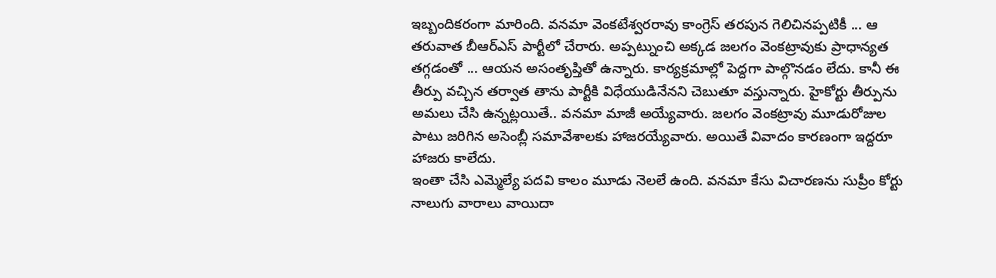ఇబ్బందికరంగా మారింది. వనమా వెంకటేశ్వరరావు కాంగ్రెస్ తరపున గెలిచినప్పటికీ ... ఆ తరువాత బీఆర్ఎస్ పార్టీలో చేరారు. అప్పట్నుంచి అక్కడ జలగం వెంకట్రావుకు ప్రాధాన్యత తగ్గడంతో ... ఆయన అసంతృప్తితో ఉన్నారు. కార్యక్రమాల్లో పెద్దగా పాల్గొనడం లేదు. కానీ ఈ తీర్పు వచ్చిన తర్వాత తాను పార్టీకి విధేయుడినేనని చెబుతూ వస్తున్నారు. హైకోర్టు తీర్పును అమలు చేసి ఉన్నట్లయితే.. వనమా మాజీ అయ్యేవారు. జలగం వెంకట్రావు మూడురోజుల పాటు జరిగిన అసెంబ్లీ సమావేశాలకు హాజరయ్యేవారు. అయితే వివాదం కారణంగా ఇద్దరూ హాజరు కాలేదు.
ఇంతా చేసి ఎమ్మెల్యే పదవి కాలం మూడు నెలలే ఉంది. వనమా కేసు విచారణను సుప్రీం కోర్టు నాలుగు వారాలు వాయిదా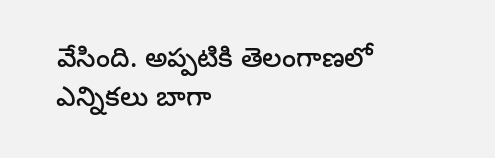వేసింది. అప్పటికి తెలంగాణలో ఎన్నికలు బాగా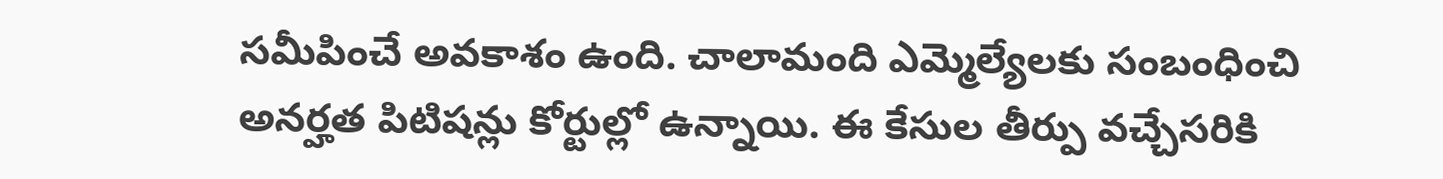సమీపించే అవకాశం ఉంది. చాలామంది ఎమ్మెల్యేలకు సంబంధించి అనర్హత పిటిషన్లు కోర్టుల్లో ఉన్నాయి. ఈ కేసుల తీర్పు వచ్చేసరికి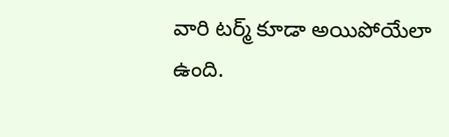వారి టర్మ్ కూడా అయిపోయేలా ఉంది.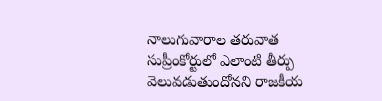నాలుగువారాల తరువాత సుప్రీంకోర్టులో ఎలాంటి తీర్పు వెలువడుతుందోనని రాజకీయ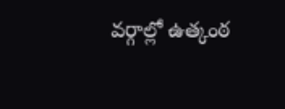వర్గాల్లో ఉత్కంఠ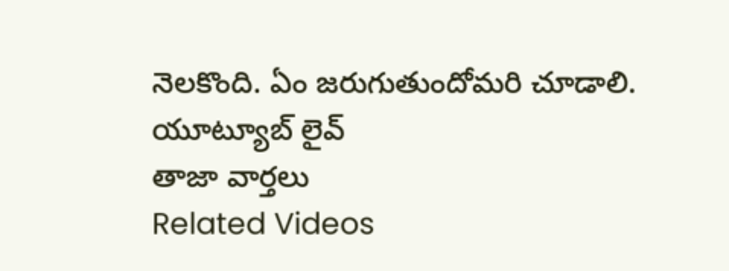నెలకొంది. ఏం జరుగుతుందోమరి చూడాలి.
యూట్యూబ్ లైవ్
తాజా వార్తలు
Related Videos